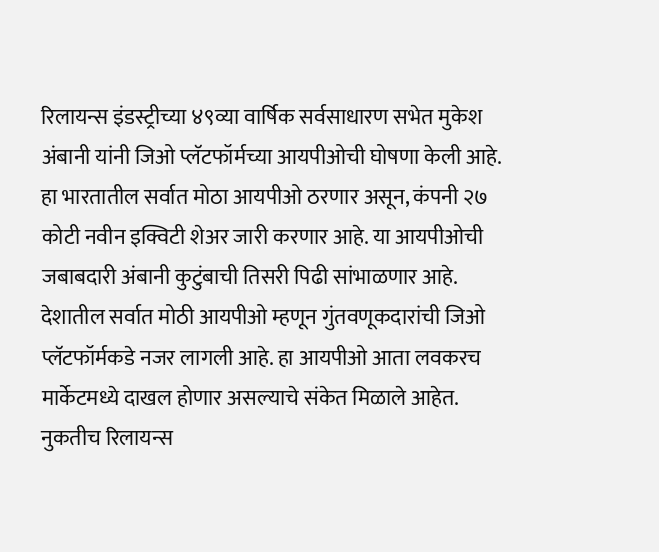रिलायन्स इंडस्ट्रीच्या ४९व्या वार्षिक सर्वसाधारण सभेत मुकेश अंबानी यांनी जिओ प्लॅटफॉर्मच्या आयपीओची घोषणा केली आहे. हा भारतातील सर्वात मोठा आयपीओ ठरणार असून, कंपनी २७ कोटी नवीन इक्विटी शेअर जारी करणार आहे. या आयपीओची जबाबदारी अंबानी कुटुंबाची तिसरी पिढी सांभाळणार आहे.
देशातील सर्वात मोठी आयपीओ म्हणून गुंतवणूकदारांची जिओ प्लॅटफॉर्मकडे नजर लागली आहे. हा आयपीओ आता लवकरच मार्केटमध्ये दाखल होणार असल्याचे संकेत मिळाले आहेत. नुकतीच रिलायन्स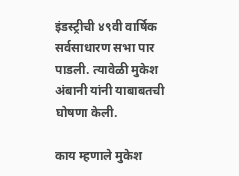इंडस्ट्रीची ४९वी वार्षिक सर्वसाधारण सभा पार पाडली. त्यावेळी मुकेश अंबानी यांनी याबाबतची घोषणा केली.

काय म्हणाले मुकेश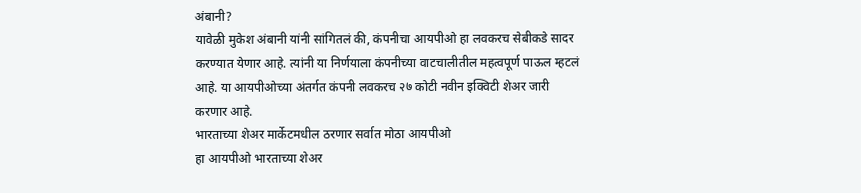अंबानी?
यावेळी मुकेश अंबानी यांनी सांगितलं की, कंपनीचा आयपीओ हा लवकरच सेबीकडे सादर करण्यात येणार आहे. त्यांनी या निर्णयाला कंपनीच्या वाटचालीतील महत्वपूर्ण पाऊल म्हटलं आहे. या आयपीओच्या अंतर्गत कंपनी लवकरच २७ कोटी नवीन इक्विटी शेअर जारी करणार आहे.
भारताच्या शेअर मार्केटमधील ठरणार सर्वात मोठा आयपीओ
हा आयपीओ भारताच्या शेअर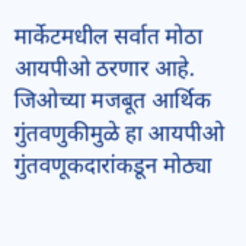मार्केटमधील सर्वात मोठा आयपीओ ठरणार आहे. जिओच्या मजबूत आर्थिक गुंतवणुकीमुळे हा आयपीओ गुंतवणूकदारांकडून मोठ्या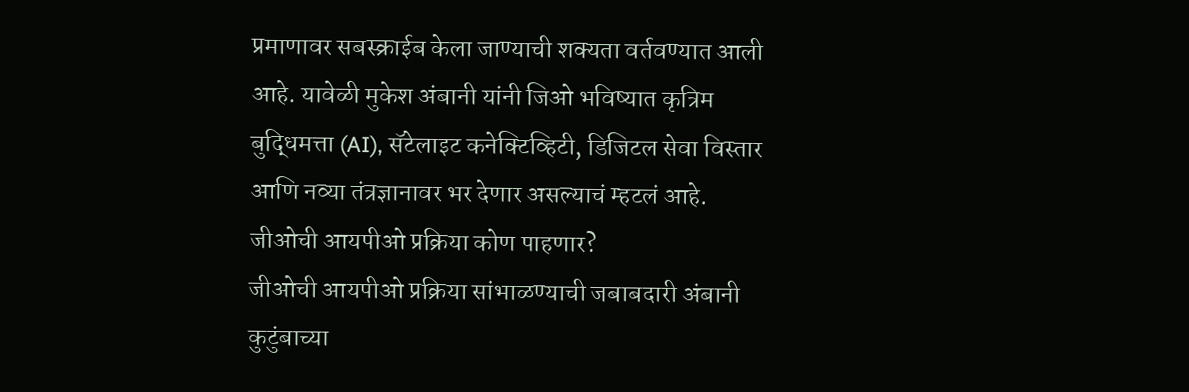प्रमाणावर सबस्क्राईब केला जाण्याची शक्यता वर्तवण्यात आली आहे. यावेळी मुकेश अंबानी यांनी जिओ भविष्यात कृत्रिम बुद्धिमत्ता (AI), सॅटेलाइट कनेक्टिव्हिटी, डिजिटल सेवा विस्तार आणि नव्या तंत्रज्ञानावर भर देणार असल्याचं म्हटलं आहे.
जीओची आयपीओ प्रक्रिया कोण पाहणार?
जीओची आयपीओ प्रक्रिया सांभाळण्याची जबाबदारी अंबानी कुटुंबाच्या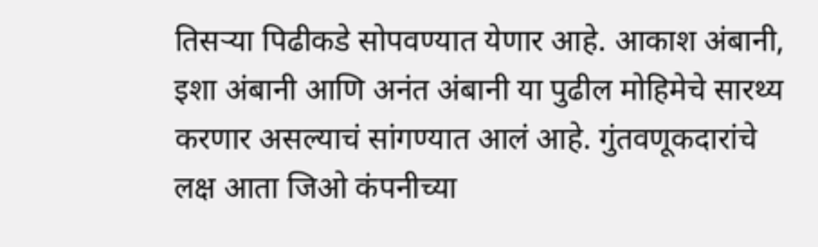तिसऱ्या पिढीकडे सोपवण्यात येणार आहे. आकाश अंबानी, इशा अंबानी आणि अनंत अंबानी या पुढील मोहिमेचे सारथ्य करणार असल्याचं सांगण्यात आलं आहे. गुंतवणूकदारांचे लक्ष आता जिओ कंपनीच्या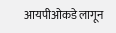आयपीओकडे लागून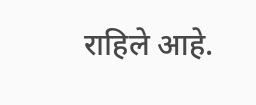राहिले आहे.